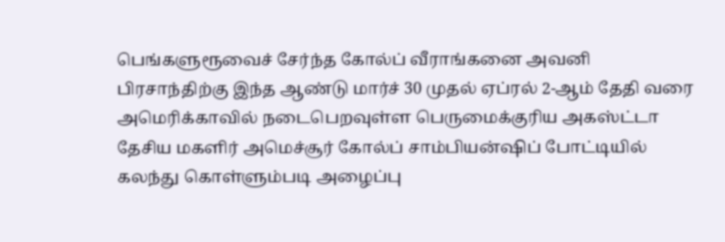பெங்களுரூவைச் சேர்ந்த கோல்ப் வீராங்கனை அவனி பிரசாந்திற்கு இந்த ஆண்டு மார்ச் 30 முதல் ஏப்ரல் 2-ஆம் தேதி வரை அமெரிக்காவில் நடைபெறவுள்ள பெருமைக்குரிய அகஸ்ட்டா தேசிய மகளிர் அமெச்சூர் கோல்ப் சாம்பியன்ஷிப் போட்டியில் கலந்து கொள்ளும்படி அழைப்பு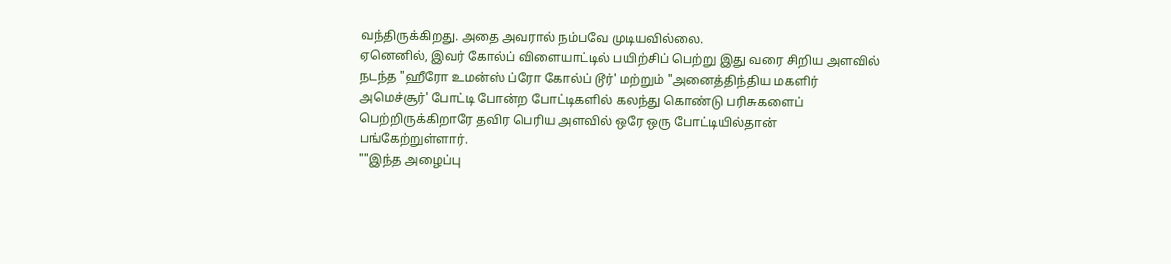வந்திருக்கிறது. அதை அவரால் நம்பவே முடியவில்லை.
ஏனெனில், இவர் கோல்ப் விளையாட்டில் பயிற்சிப் பெற்று இது வரை சிறிய அளவில் நடந்த "ஹீரோ உமன்ஸ் ப்ரோ கோல்ப் டூர்' மற்றும் "அனைத்திந்திய மகளிர் அமெச்சூர்' போட்டி போன்ற போட்டிகளில் கலந்து கொண்டு பரிசுகளைப் பெற்றிருக்கிறாரே தவிர பெரிய அளவில் ஒரே ஒரு போட்டியில்தான் பங்கேற்றுள்ளார்.
""இந்த அழைப்பு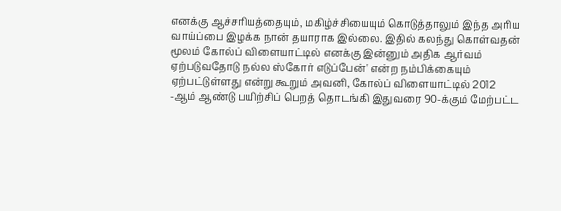எனக்கு ஆச்சரியத்தையும், மகிழ்ச்சியையும் கொடுத்தாலும் இந்த அரிய வாய்ப்பை இழக்க நான் தயாராக இல்லை. இதில் கலந்து கொள்வதன் மூலம் கோல்ப் விளையாட்டில் எனக்கு இன்னும் அதிக ஆர்வம் ஏற்படுவதோடு நல்ல ஸ்கோர் எடுப்பேன்' என்ற நம்பிக்கையும் ஏற்பட்டுள்ளது என்று கூறும் அவனி, கோல்ப் விளையாட்டில் 2012 -ஆம் ஆண்டு பயிற்சிப் பெறத் தொடங்கி இதுவரை 90-க்கும் மேற்பட்ட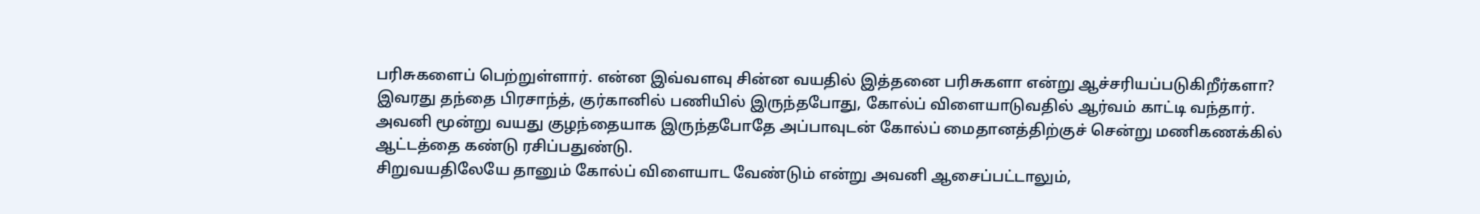பரிசுகளைப் பெற்றுள்ளார். என்ன இவ்வளவு சின்ன வயதில் இத்தனை பரிசுகளா என்று ஆச்சரியப்படுகிறீர்களா?
இவரது தந்தை பிரசாந்த், குர்கானில் பணியில் இருந்தபோது, கோல்ப் விளையாடுவதில் ஆர்வம் காட்டி வந்தார்.
அவனி மூன்று வயது குழந்தையாக இருந்தபோதே அப்பாவுடன் கோல்ப் மைதானத்திற்குச் சென்று மணிகணக்கில் ஆட்டத்தை கண்டு ரசிப்பதுண்டு.
சிறுவயதிலேயே தானும் கோல்ப் விளையாட வேண்டும் என்று அவனி ஆசைப்பட்டாலும்,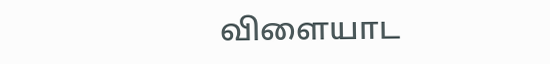விளையாட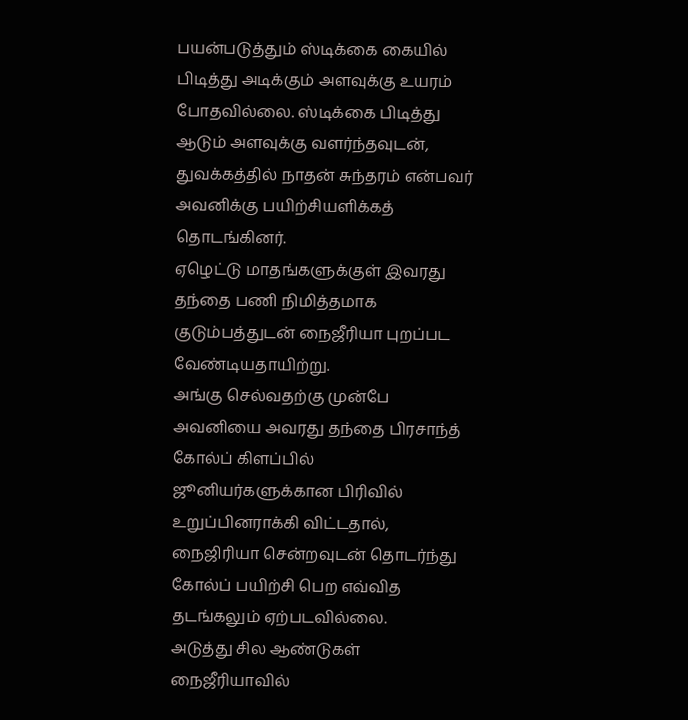பயன்படுத்தும் ஸ்டிக்கை கையில் பிடித்து அடிக்கும் அளவுக்கு உயரம் போதவில்லை. ஸ்டிக்கை பிடித்து ஆடும் அளவுக்கு வளர்ந்தவுடன், துவக்கத்தில் நாதன் சுந்தரம் என்பவர் அவனிக்கு பயிற்சியளிக்கத் தொடங்கினர்.
ஏழெட்டு மாதங்களுக்குள் இவரது தந்தை பணி நிமித்தமாக குடும்பத்துடன் நைஜீரியா புறப்பட வேண்டியதாயிற்று.
அங்கு செல்வதற்கு முன்பே அவனியை அவரது தந்தை பிரசாந்த் கோல்ப் கிளப்பில் ஜூனியர்களுக்கான பிரிவில் உறுப்பினராக்கி விட்டதால், நைஜிரியா சென்றவுடன் தொடர்ந்து கோல்ப் பயிற்சி பெற எவ்வித தடங்கலும் ஏற்படவில்லை.
அடுத்து சில ஆண்டுகள் நைஜீரியாவில்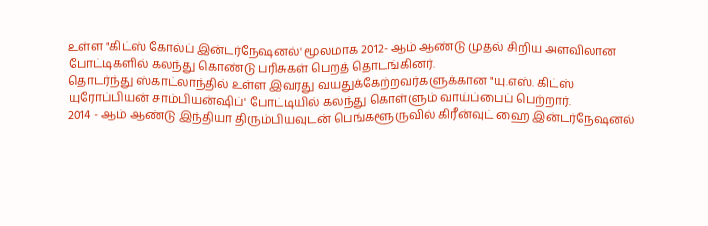உள்ள "கிட்ஸ் கோல்ப் இன்டர்நேஷனல்' மூலமாக 2012- ஆம் ஆண்டு முதல் சிறிய அளவிலான போட்டிகளில் கலந்து கொண்டு பரிசுகள் பெறத் தொடங்கினர்.
தொடர்ந்து ஸ்காட்லாந்தில் உள்ள இவரது வயதுக்கேற்றவர்களுக்கான "யு.எஸ். கிட்ஸ் யுரோப்பியன் சாம்பியன்ஷிப்' போட்டியில் கலந்து கொள்ளும் வாய்ப்பைப் பெற்றார்.
2014 - ஆம் ஆண்டு இந்தியா திரும்பியவுடன் பெங்களூருவில் கிரீன்வுட் ஹை இன்டர்நேஷனல்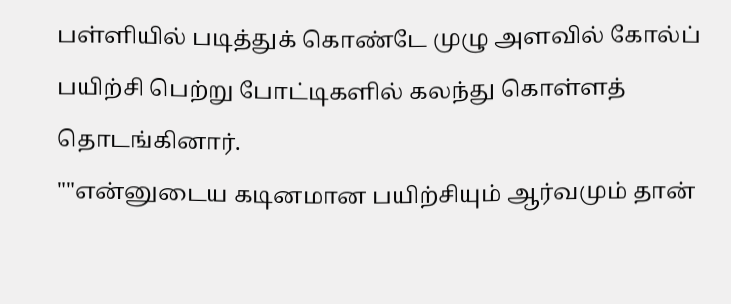பள்ளியில் படித்துக் கொண்டே முழு அளவில் கோல்ப் பயிற்சி பெற்று போட்டிகளில் கலந்து கொள்ளத் தொடங்கினார்.
""என்னுடைய கடினமான பயிற்சியும் ஆர்வமும் தான்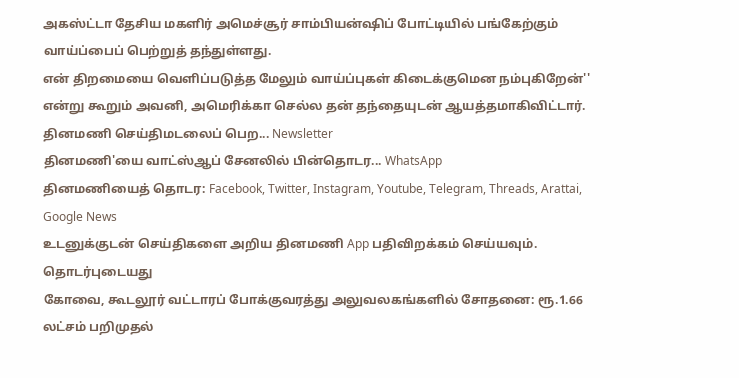அகஸ்ட்டா தேசிய மகளிர் அமெச்சூர் சாம்பியன்ஷிப் போட்டியில் பங்கேற்கும் வாய்ப்பைப் பெற்றுத் தந்துள்ளது.
என் திறமையை வெளிப்படுத்த மேலும் வாய்ப்புகள் கிடைக்குமென நம்புகிறேன்'' என்று கூறும் அவனி, அமெரிக்கா செல்ல தன் தந்தையுடன் ஆயத்தமாகிவிட்டார்.
தினமணி செய்திமடலைப் பெற... Newsletter
தினமணி'யை வாட்ஸ்ஆப் சேனலில் பின்தொடர... WhatsApp
தினமணியைத் தொடர: Facebook, Twitter, Instagram, Youtube, Telegram, Threads, Arattai, Google News
உடனுக்குடன் செய்திகளை அறிய தினமணி App பதிவிறக்கம் செய்யவும்.
தொடர்புடையது
கோவை, கூடலூர் வட்டாரப் போக்குவரத்து அலுவலகங்களில் சோதனை: ரூ.1.66 லட்சம் பறிமுதல்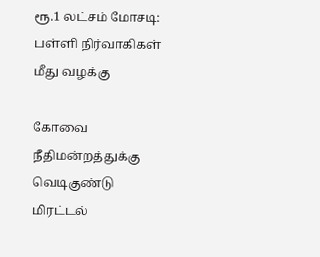ரூ.1 லட்சம் மோசடி: பள்ளி நிர்வாகிகள் மீது வழக்கு

கோவை நீதிமன்றத்துக்கு வெடிகுண்டு மிரட்டல்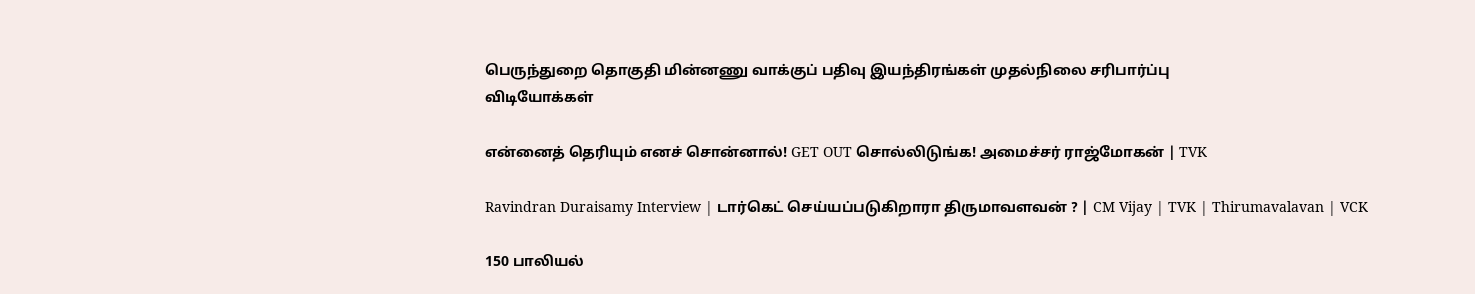பெருந்துறை தொகுதி மின்னணு வாக்குப் பதிவு இயந்திரங்கள் முதல்நிலை சரிபார்ப்பு
விடியோக்கள்

என்னைத் தெரியும் எனச் சொன்னால்! GET OUT சொல்லிடுங்க! அமைச்சர் ராஜ்மோகன் | TVK

Ravindran Duraisamy Interview | டார்கெட் செய்யப்படுகிறாரா திருமாவளவன் ? | CM Vijay | TVK | Thirumavalavan | VCK

150 பாலியல்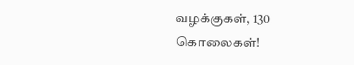வழக்குகள், 130 கொலைகள்!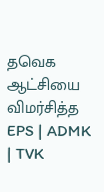தவெக ஆட்சியை விமர்சித்த EPS | ADMK | TVK